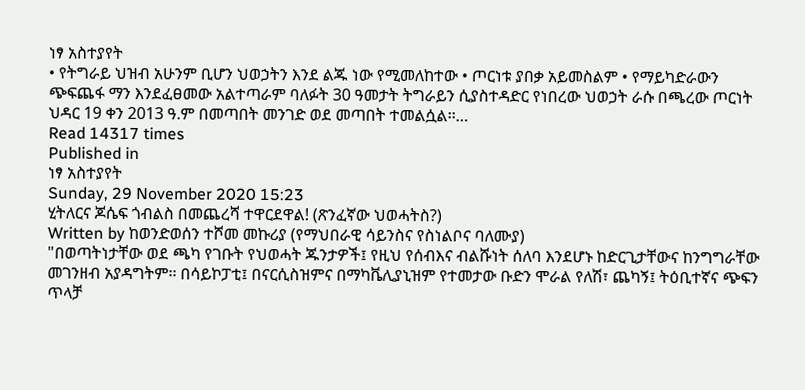ነፃ አስተያየት
• የትግራይ ህዝብ አሁንም ቢሆን ህወኃትን እንደ ልጁ ነው የሚመለከተው • ጦርነቱ ያበቃ አይመስልም • የማይካድራውን ጭፍጨፋ ማን እንደፈፀመው አልተጣራም ባለፉት 30 ዓመታት ትግራይን ሲያስተዳድር የነበረው ህወኃት ራሱ በጫረው ጦርነት ህዳር 19 ቀን 2013 ዓ.ም በመጣበት መንገድ ወደ መጣበት ተመልሷል፡፡…
Read 14317 times
Published in
ነፃ አስተያየት
Sunday, 29 November 2020 15:23
ሂትለርና ጆሴፍ ጎብልስ በመጨረሻ ተዋርደዋል! (ጽንፈኛው ህወሓትስ?)
Written by ከወንድወሰን ተሾመ መኩሪያ (የማህበራዊ ሳይንስና የስነልቦና ባለሙያ)
"በወጣትነታቸው ወደ ጫካ የገቡት የህወሓት ጁንታዎች፤ የዚህ የሰብእና ብልሹነት ሰለባ እንደሆኑ ከድርጊታቸውና ከንግግራቸው መገንዘብ አያዳግትም፡፡ በሳይኮፓቲ፤ በናርሲስዝምና በማካቬሊያኒዝም የተመታው ቡድን ሞራል የለሽ፣ ጨካኝ፤ ትዕቢተኛና ጭፍን ጥላቻ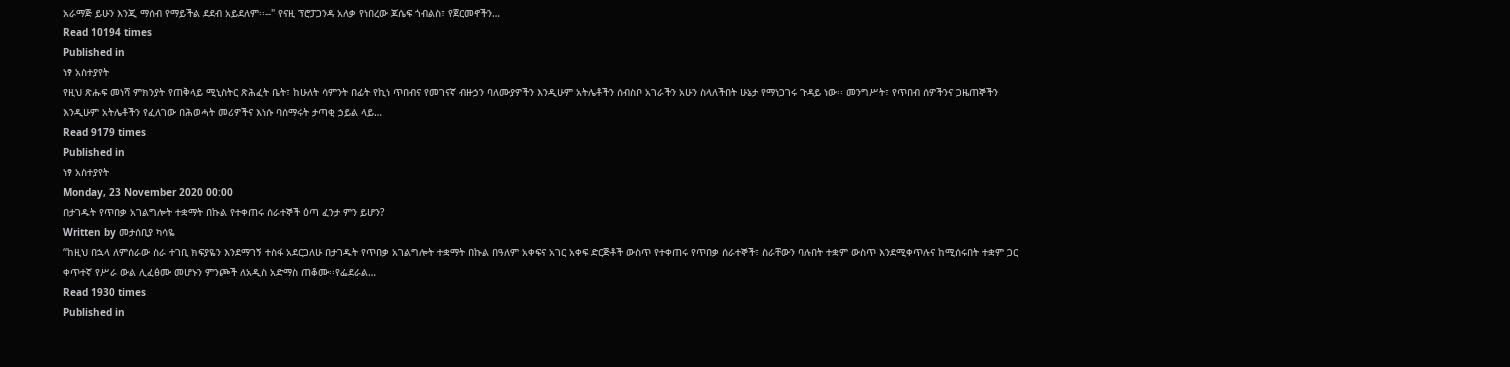አራማጅ ይሁን እንጂ ማሰብ የማይችል ደደብ አይደለም፡፡--" የናዚ ፕሮፓጋንዳ አለቃ የነበረው ጆሴፍ ጎብልስ፣ የጀርመኖችን…
Read 10194 times
Published in
ነፃ አስተያየት
የዚህ ጽሑፍ መነሻ ምክንያት የጠቅላይ ሚኒስትር ጽሕፈት ቤት፣ ከሁለት ሳምንት በፊት የኪነ ጥበብና የመገናኛ ብዙኃን ባለሙያዎችን እንዲሁም አትሌቶችን ሰብስቦ አገራችን አሁን ስላለችበት ሁኔታ የማነጋገሩ ጉዳይ ነው፡፡ መንግሥት፣ የጥበብ ሰዎችንና ጋዜጠኞችን እንዲሁም አትሌቶችን የፈለገው በሕወሓት መሪዎችና እነሱ ባሰማሩት ታጣቂ ኃይል ላይ…
Read 9179 times
Published in
ነፃ አስተያየት
Monday, 23 November 2020 00:00
በታገዱት የጥበቃ አገልግሎት ተቋማት በኩል የተቀጠሩ ሰራተኞች ዕጣ ፈንታ ምን ይሆን?
Written by መታሰቢያ ካሳዬ
“ከዚህ በኋላ ለምሰራው ስራ ተገቢ ክፍያዬን እንደማገኝ ተስፋ አደርጋለሁ በታገዱት የጥበቃ አገልግሎት ተቋማት በኩል በዓለም አቀፍና አገር አቀፍ ድርጅቶች ውስጥ የተቀጠሩ የጥበቃ ሰራተኞች፣ ስራቸውን ባሉበት ተቋም ውስጥ እንደሚቀጥሉና ከሚሰሩበት ተቋም ጋር ቀጥተኛ የሥራ ውል ሊፈፅሙ መሆኑን ምንጮች ለአዲስ አድማስ ጠቆሙ፡፡የፌደራል…
Read 1930 times
Published in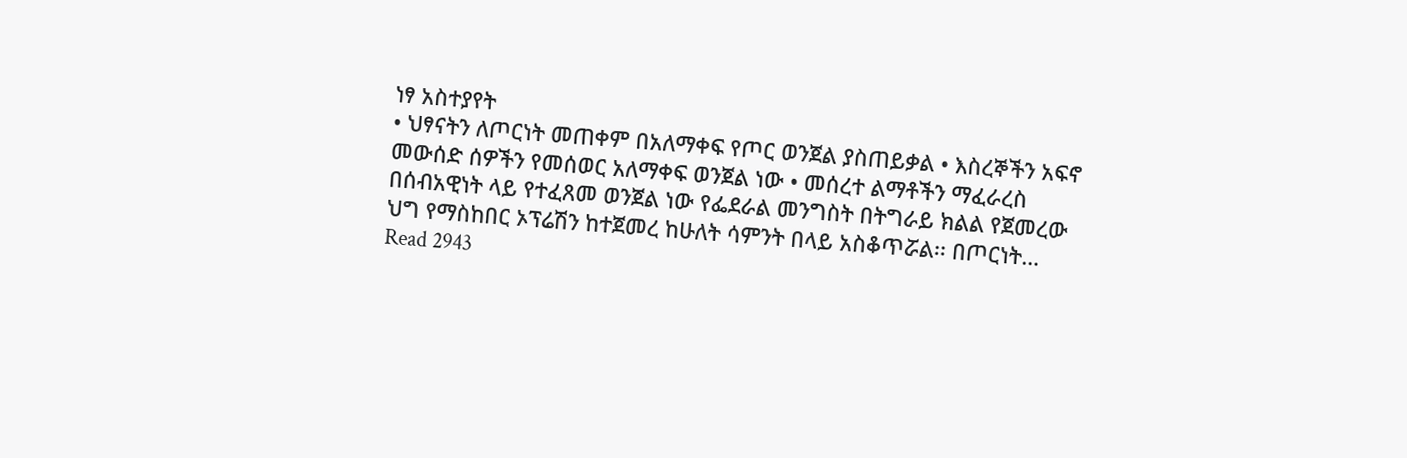ነፃ አስተያየት
• ህፃናትን ለጦርነት መጠቀም በአለማቀፍ የጦር ወንጀል ያስጠይቃል • እስረኞችን አፍኖ መውሰድ ሰዎችን የመሰወር አለማቀፍ ወንጀል ነው • መሰረተ ልማቶችን ማፈራረስ በሰብአዊነት ላይ የተፈጸመ ወንጀል ነው የፌደራል መንግስት በትግራይ ክልል የጀመረው ህግ የማስከበር ኦፕሬሽን ከተጀመረ ከሁለት ሳምንት በላይ አስቆጥሯል፡፡ በጦርነት…
Read 2943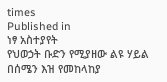times
Published in
ነፃ አስተያየት
የህወኃት ቡድን የሚያዘው ልዩ ሃይል በሰሜን እዝ የመከላከያ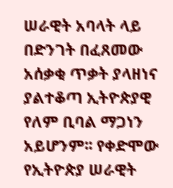ሠራዊት አባላት ላይ በድንገት በፈጸመው አሰቃቂ ጥቃት ያላዘነና ያልተቆጣ ኢትዮጵያዊ የለም ቢባል ማጋነን አይሆንም፡፡ የቀድሞው የኢትዮጵያ ሠራዊት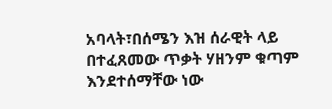አባላት፣በሰሜን እዝ ሰራዊት ላይ በተፈጸመው ጥቃት ሃዘንም ቁጣም እንደተሰማቸው ነው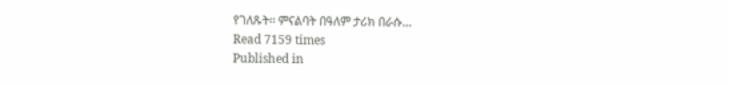የገለጹት፡፡ ምናልባት በዓለም ታሪክ በራሱ…
Read 7159 times
Published in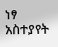ነፃ አስተያየት